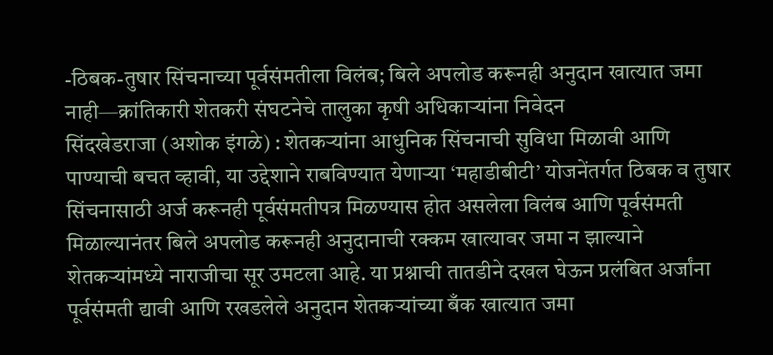-ठिबक-तुषार सिंचनाच्या पूर्वसंमतीला विलंब; बिले अपलोड करूनही अनुदान खात्यात जमा नाही—क्रांतिकारी शेतकरी संघटनेचे तालुका कृषी अधिकाऱ्यांना निवेदन
सिंदखेडराजा (अशोक इंगळे) : शेतकऱ्यांना आधुनिक सिंचनाची सुविधा मिळावी आणि पाण्याची बचत व्हावी, या उद्देशाने राबविण्यात येणाऱ्या ‘महाडीबीटी’ योजनेंतर्गत ठिबक व तुषार सिंचनासाठी अर्ज करूनही पूर्वसंमतीपत्र मिळण्यास होत असलेला विलंब आणि पूर्वसंमती मिळाल्यानंतर बिले अपलोड करूनही अनुदानाची रक्कम खात्यावर जमा न झाल्याने शेतकऱ्यांमध्ये नाराजीचा सूर उमटला आहे. या प्रश्नाची तातडीने दखल घेऊन प्रलंबित अर्जांना पूर्वसंमती द्यावी आणि रखडलेले अनुदान शेतकऱ्यांच्या बँक खात्यात जमा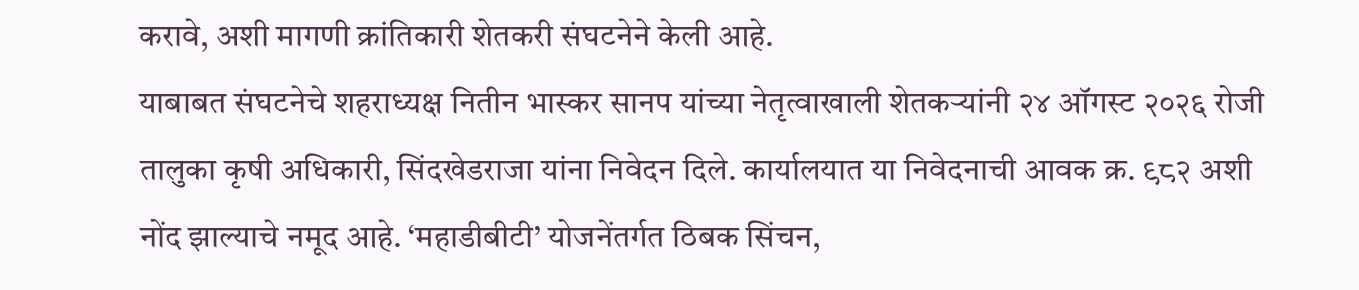करावे, अशी मागणी क्रांतिकारी शेतकरी संघटनेने केली आहे.
याबाबत संघटनेचे शहराध्यक्ष नितीन भास्कर सानप यांच्या नेतृत्वाखाली शेतकऱ्यांनी २४ ऑगस्ट २०२६ रोजी तालुका कृषी अधिकारी, सिंदखेडराजा यांना निवेदन दिले. कार्यालयात या निवेदनाची आवक क्र. ९८२ अशी नोंद झाल्याचे नमूद आहे. ‘महाडीबीटी’ योजनेंतर्गत ठिबक सिंचन,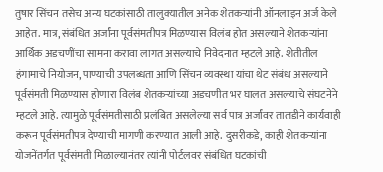तुषार सिंचन तसेच अन्य घटकांसाठी तालुक्यातील अनेक शेतकऱ्यांनी ऑनलाइन अर्ज केले आहेत. मात्र, संबंधित अर्जांना पूर्वसंमतीपत्र मिळण्यास विलंब होत असल्याने शेतकऱ्यांना आर्थिक अडचणींचा सामना करावा लागत असल्याचे निवेदनात म्हटले आहे. शेतीतील हंगामाचे नियोजन, पाण्याची उपलब्धता आणि सिंचन व्यवस्था यांचा थेट संबंध असल्याने पूर्वसंमती मिळण्यास होणारा विलंब शेतकऱ्यांच्या अडचणीत भर घालत असल्याचे संघटनेने म्हटले आहे. त्यामुळे पूर्वसंमतीसाठी प्रलंबित असलेल्या सर्व पात्र अर्जांवर तातडीने कार्यवाही करून पूर्वसंमतीपत्र देण्याची मागणी करण्यात आली आहे. दुसरीकडे, काही शेतकऱ्यांना योजनेंतर्गत पूर्वसंमती मिळाल्यानंतर त्यांनी पोर्टलवर संबंधित घटकांची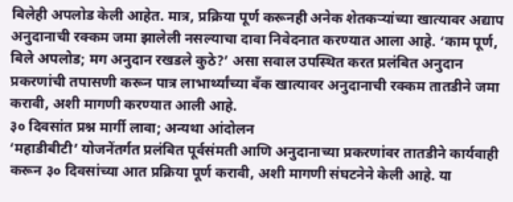बिलेही अपलोड केली आहेत. मात्र, प्रक्रिया पूर्ण करूनही अनेक शेतकऱ्यांच्या खात्यावर अद्याप अनुदानाची रक्कम जमा झालेली नसल्याचा दावा निवेदनात करण्यात आला आहे. ‘काम पूर्ण, बिले अपलोड; मग अनुदान रखडले कुठे?’ असा सवाल उपस्थित करत प्रलंबित अनुदान प्रकरणांची तपासणी करून पात्र लाभार्थ्यांच्या बँक खात्यावर अनुदानाची रक्कम तातडीने जमा करावी, अशी मागणी करण्यात आली आहे.
३० दिवसांत प्रश्न मार्गी लावा; अन्यथा आंदोलन
‘महाडीबीटी’ योजनेंतर्गत प्रलंबित पूर्वसंमती आणि अनुदानाच्या प्रकरणांवर तातडीने कार्यवाही करून ३० दिवसांच्या आत प्रक्रिया पूर्ण करावी, अशी मागणी संघटनेने केली आहे. या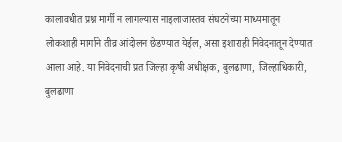कालावधीत प्रश्न मार्गी न लागल्यास नाइलाजास्तव संघटनेच्या माध्यमातून लोकशाही मार्गाने तीव्र आंदोलन छेडण्यात येईल, असा इशाराही निवेदनातून देण्यात आला आहे. या निवेदनाची प्रत जिल्हा कृषी अधीक्षक, बुलढाणा, जिल्हाधिकारी, बुलढाणा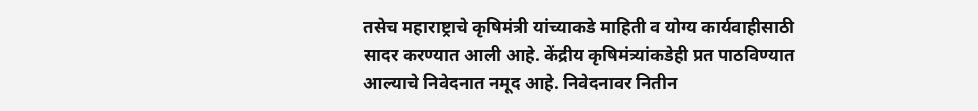तसेच महाराष्ट्राचे कृषिमंत्री यांच्याकडे माहिती व योग्य कार्यवाहीसाठी सादर करण्यात आली आहे. केंद्रीय कृषिमंत्र्यांकडेही प्रत पाठविण्यात आल्याचे निवेदनात नमूद आहे. निवेदनावर नितीन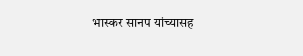भास्कर सानप यांच्यासह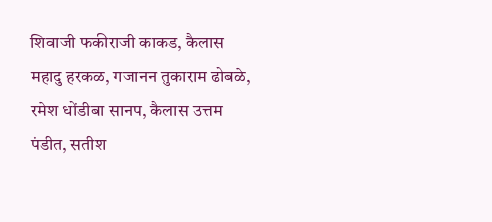शिवाजी फकीराजी काकड, कैलास महादु हरकळ, गजानन तुकाराम ढोबळे, रमेश धोंडीबा सानप, कैलास उत्तम पंडीत, सतीश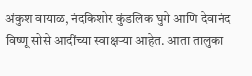अंकुश वायाळ, नंदकिशोर कुंडलिक घुगे आणि देवानंद विष्णू सोसे आदींच्या स्वाक्षऱ्या आहेत. आता तालुका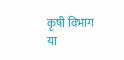कृषी विभाग या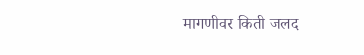मागणीवर किती जलद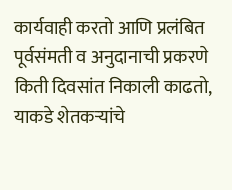कार्यवाही करतो आणि प्रलंबित पूर्वसंमती व अनुदानाची प्रकरणे किती दिवसांत निकाली काढतो, याकडे शेतकऱ्यांचे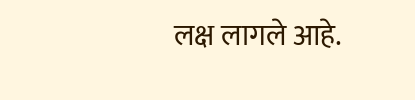लक्ष लागले आहे.